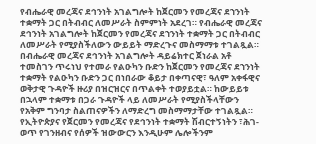የብሔራዊ መረጃና ደኅንነት አገልግሎት ከጀርመን የመረጃና ደኀንነት ተቋማት ጋር በትብብር ለመሥራት ስምምነት አደረገ። የብሔራዊ መረጃና ደኅንነት አገልግሎት ከጀርመን የመረጃና ደኀንነት ተቋማት ጋር በትብብር ለመሥራት የሚያስችለውን ውይይት ማድረጉና መስማማቱ ተገልጿል።
በብሔራዊ መረጃና ደኅንነት አገልግሎት ዳይሬክተር ጀነራል አቶ ተመስገን ጥሩነህ የተመራ የልዑካን ቡድን ከጀርመን የመረጃና ደኀንነት ተቋማት የልዑካን ቡድን ጋር በነበራው ቆይታ በቀጣናዊ፣ ዓለም አቀፋዊና ወቅታዊ ጉዳዮች ዙሪያ በዝርዝርና በጥልቀት ተወያይቷል። ከውይይቱ በኋላም ተቋማቱ በጋራ ጉዳዮች ላይ ለመሥራት የሚያስችላቸውን የአቅም ግንባታ ስልጠናዎችን ለማድረግ መስማማታቸው ተገልጿል።
የኢትዮጵያና የጀርመን የመረጃና የደኅንነት ተቋማት ሽብርተኝነትን ፣ሕገ-ወጥ የገንዘብና የሰዎች ዝውውርን እንዲሁም ሌሎችንም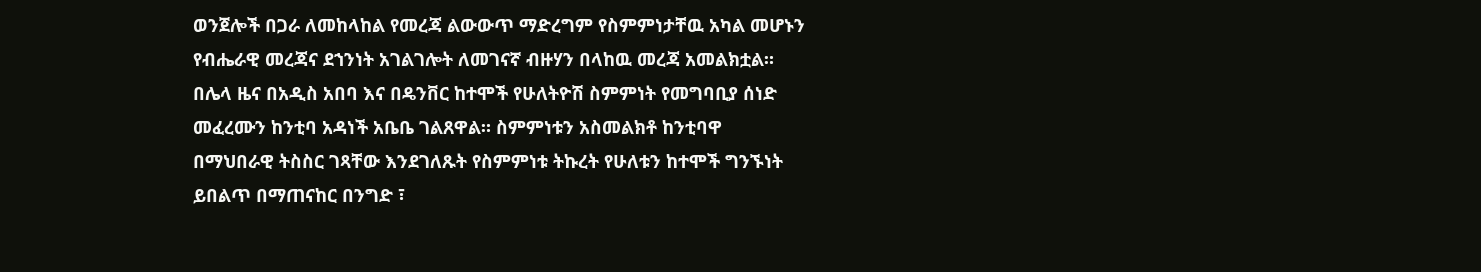ወንጀሎች በጋራ ለመከላከል የመረጃ ልውውጥ ማድረግም የስምምነታቸዉ አካል መሆኑን የብሔራዊ መረጃና ደኀንነት አገልገሎት ለመገናኛ ብዙሃን በላከዉ መረጃ አመልክቷል።
በሌላ ዜና በአዲስ አበባ እና በዴንቨር ከተሞች የሁለትዮሽ ስምምነት የመግባቢያ ሰነድ መፈረሙን ከንቲባ አዳነች አቤቤ ገልጸዋል። ስምምነቱን አስመልክቶ ከንቲባዋ በማህበራዊ ትስስር ገጻቸው እንደገለጹት የስምምነቱ ትኩረት የሁለቱን ከተሞች ግንኙነት ይበልጥ በማጠናከር በንግድ ፣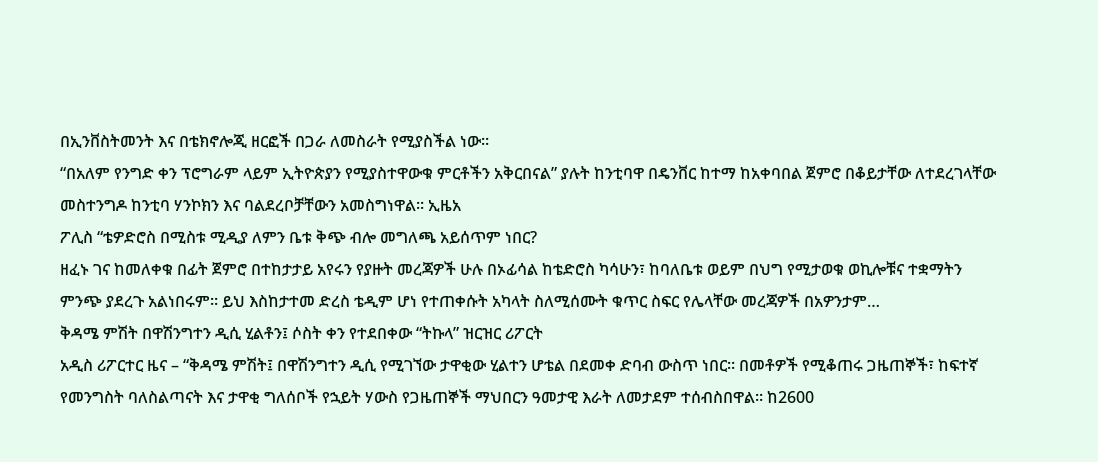በኢንቨስትመንት እና በቴክኖሎጂ ዘርፎች በጋራ ለመስራት የሚያስችል ነው።
“በአለም የንግድ ቀን ፕሮግራም ላይም ኢትዮጵያን የሚያስተዋውቁ ምርቶችን አቅርበናል” ያሉት ከንቲባዋ በዴንቨር ከተማ ከአቀባበል ጀምሮ በቆይታቸው ለተደረገላቸው መስተንግዶ ከንቲባ ሃንኮክን እና ባልደረቦቻቸውን አመስግነዋል። ኢዜአ
ፖሊስ “ቴዎድሮስ በሚስቱ ሚዲያ ለምን ቤቱ ቅጭ ብሎ መግለጫ አይሰጥም ነበር?
ዘፈኑ ገና ከመለቀቁ በፊት ጀምሮ በተከታታይ አየሩን የያዙት መረጃዎች ሁሉ በኦፊሳል ከቴድሮስ ካሳሁን፣ ከባለቤቱ ወይም በህግ የሚታወቁ ወኪሎቹና ተቋማትን ምንጭ ያደረጉ አልነበሩም። ይህ እስከታተመ ድረስ ቴዲም ሆነ የተጠቀሱት አካላት ስለሚሰሙት ቁጥር ስፍር የሌላቸው መረጃዎች በአዎንታም…
ቅዳሜ ምሽት በዋሽንግተን ዲሲ ሂልቶን፤ ሶስት ቀን የተደበቀው “ትኩላ” ዝርዝር ሪፖርት
አዲስ ሪፖርተር ዜና – “ቅዳሜ ምሽት፤ በዋሽንግተን ዲሲ የሚገኘው ታዋቂው ሂልተን ሆቴል በደመቀ ድባብ ውስጥ ነበር። በመቶዎች የሚቆጠሩ ጋዜጠኞች፣ ከፍተኛ የመንግስት ባለስልጣናት እና ታዋቂ ግለሰቦች የኋይት ሃውስ የጋዜጠኞች ማህበርን ዓመታዊ እራት ለመታደም ተሰብስበዋል። ከ2600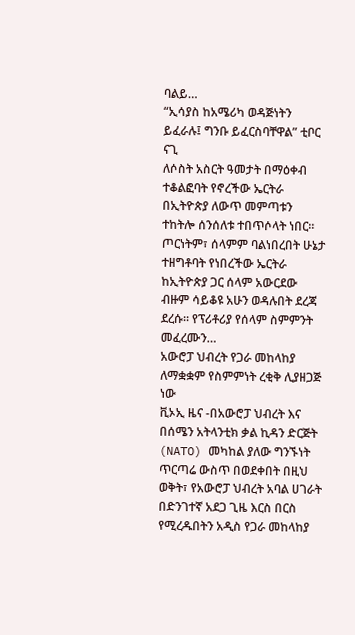ባልይ…
“ኢሳያስ ከአሜሪካ ወዳጅነትን ይፈራሉ፤ ግንቡ ይፈርስባቸዋል” ቲቦር ናጊ
ለሶስት አስርት ዓመታት በማዕቀብ ተቆልፎባት የኖረችው ኤርትራ በኢትዮጵያ ለውጥ መምጣቱን ተከትሎ ሰንሰለቱ ተበጥሶላት ነበር። ጦርነትም፣ ሰላምም ባልነበረበት ሁኔታ ተዘግቶባት የነበረችው ኤርትራ ከኢትዮጵያ ጋር ሰላም አውርደው ብዙም ሳይቆዩ አሁን ወዳሉበት ደረጃ ደረሱ። የፕሪቶሪያ የሰላም ስምምንት መፈረሙን…
አውሮፓ ህብረት የጋራ መከላከያ ለማቋቋም የስምምነት ረቂቅ ሊያዘጋጅ ነው
ቪኦኢ ዜና -በአውሮፓ ህብረት እና በሰሜን አትላንቲክ ቃል ኪዳን ድርጅት (NATO) መካከል ያለው ግንኙነት ጥርጣሬ ውስጥ በወደቀበት በዚህ ወቅት፣ የአውሮፓ ህብረት አባል ሀገራት በድንገተኛ አደጋ ጊዜ እርስ በርስ የሚረዱበትን አዲስ የጋራ መከላከያ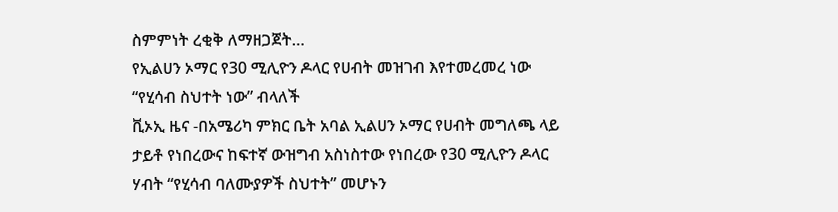ስምምነት ረቂቅ ለማዘጋጀት…
የኢልሀን ኦማር የ30 ሚሊዮን ዶላር የሀብት መዝገብ እየተመረመረ ነው “የሂሳብ ስህተት ነው” ብላለች
ቪኦኢ ዜና -በአሜሪካ ምክር ቤት አባል ኢልሀን ኦማር የሀብት መግለጫ ላይ ታይቶ የነበረውና ከፍተኛ ውዝግብ አስነስተው የነበረው የ30 ሚሊዮን ዶላር ሃብት “የሂሳብ ባለሙያዎች ስህተት” መሆኑን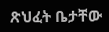ጽህፈት ቤታቸው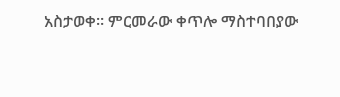አስታወቀ። ምርመራው ቀጥሎ ማስተባበያው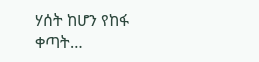ሃሰት ከሆን የከፋ ቀጣት…